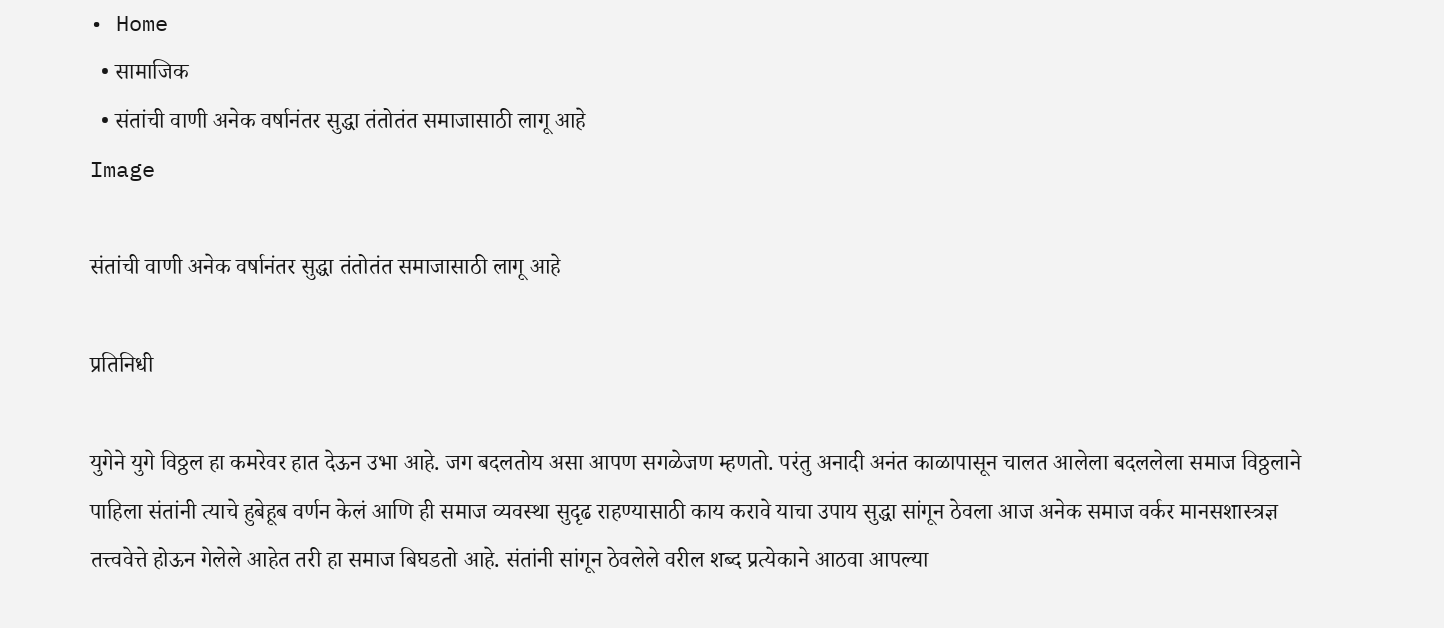• Home
  • सामाजिक
  • संतांची वाणी अनेक वर्षानंतर सुद्धा तंतोतंत समाजासाठी लागू आहे
Image

संतांची वाणी अनेक वर्षानंतर सुद्धा तंतोतंत समाजासाठी लागू आहे

प्रतिनिधी

युगेने युगे विठ्ठल हा कमरेवर हात देऊन उभा आहे. जग बदलतोय असा आपण सगळेजण म्हणतो. परंतु अनादी अनंत काळापासून चालत आलेला बदललेला समाज विठ्ठलाने पाहिला संतांनी त्याचे हुबेहूब वर्णन केलं आणि ही समाज व्यवस्था सुदृढ राहण्यासाठी काय करावे याचा उपाय सुद्धा सांगून ठेवला आज अनेक समाज वर्कर मानसशास्त्रज्ञ तत्त्ववेत्ते होऊन गेलेले आहेत तरी हा समाज बिघडतो आहे. संतांनी सांगून ठेवलेले वरील शब्द प्रत्येकाने आठवा आपल्या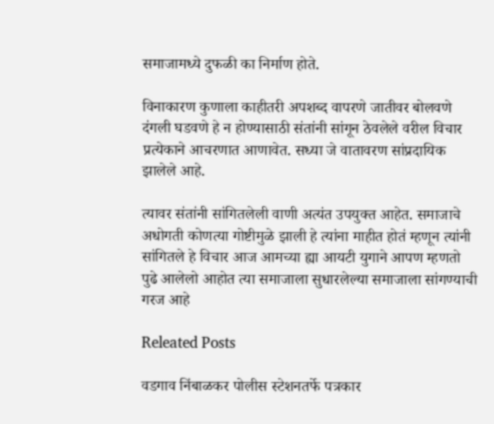समाजामध्ये दुफळी का निर्माण होते.

विनाकारण कुणाला काहीतरी अपशब्द वापरणे जातीवर बोलवणे दंगली घडवणे हे न होण्यासाठी संतांनी सांगून ठेवलेले वरील विचार प्रत्येकाने आचरणात आणावेत. सध्या जे वातावरण सांप्रदायिक झालेले आहे.

त्यावर संतांनी सांगितलेली वाणी अत्यंत उपयुक्त आहेत. समाजाचे अधोगती कोणत्या गोष्टीमुळे झाली हे त्यांना माहीत होतं म्हणून त्यांनी सांगितले हे विचार आज आमच्या ह्या आयटी युगाने आपण म्हणतो पुढे आलेलो आहोत त्या समाजाला सुधारलेल्या समाजाला सांगण्याची गरज आहे

Releated Posts

वडगाव निंबाळकर पोलीस स्टेशनतर्फे पत्रकार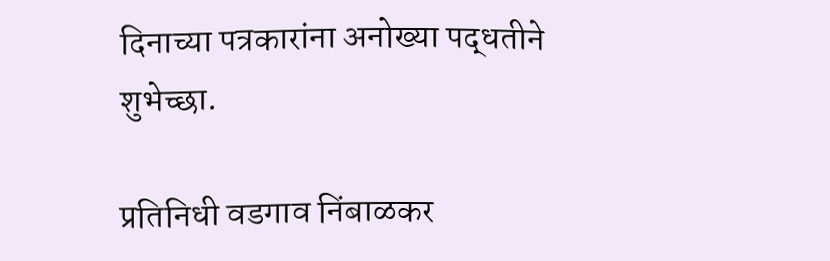दिनाच्या पत्रकारांना अनोख्या पद्धतीने शुभेच्छा.

प्रतिनिधी वडगाव निंबाळकर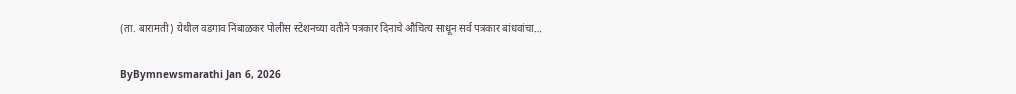(ता. बारामती) येथील वडगाव निंबाळकर पोलीस स्टेशनच्या वतीने पत्रकार दिनाचे औचित्य साधून सर्व पत्रकार बांधवांचा…

ByBymnewsmarathi Jan 6, 2026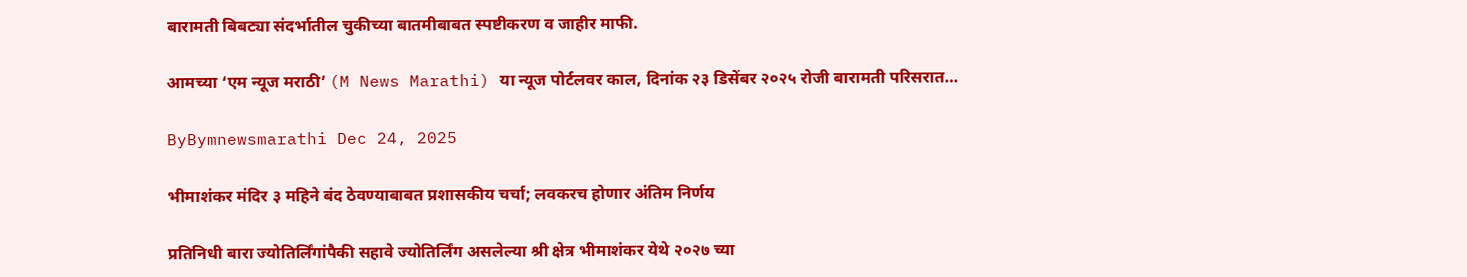बारामती बिबट्या संदर्भातील चुकीच्या बातमीबाबत स्पष्टीकरण व जाहीर माफी.

आमच्या ‘एम न्यूज मराठी’ (M News Marathi) या न्यूज पोर्टलवर काल, दिनांक २३ डिसेंबर २०२५ रोजी बारामती परिसरात…

ByBymnewsmarathi Dec 24, 2025

भीमाशंकर मंदिर ३ महिने बंद ठेवण्याबाबत प्रशासकीय चर्चा; लवकरच होणार अंतिम निर्णय

प्रतिनिधी बारा ज्योतिर्लिंगांपैकी सहावे ज्योतिर्लिंग असलेल्या श्री क्षेत्र भीमाशंकर येथे २०२७ च्या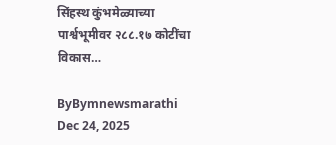सिंहस्थ कुंभमेळ्याच्या पार्श्वभूमीवर २८८.१७ कोटींचा विकास…

ByBymnewsmarathi Dec 24, 2025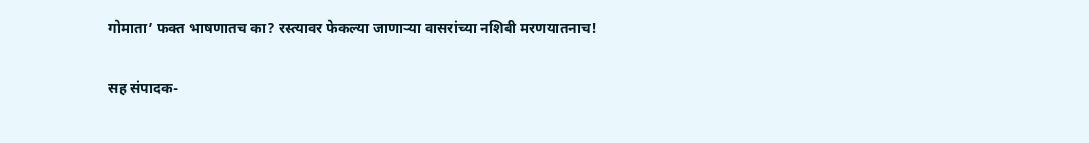गोमाता’ फक्त भाषणातच का? रस्त्यावर फेकल्या जाणाऱ्या वासरांच्या नशिबी मरणयातनाच!

सह संपादक-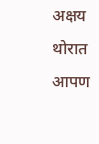अक्षय थोरात  आपण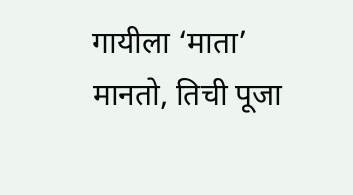गायीला ‘माता’ मानतो, तिची पूजा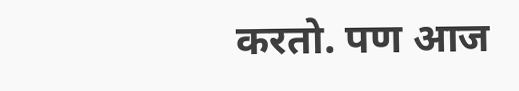करतो. पण आज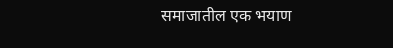समाजातील एक भयाण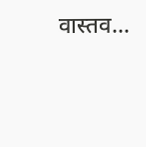वास्तव…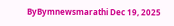ByBymnewsmarathi Dec 19, 2025